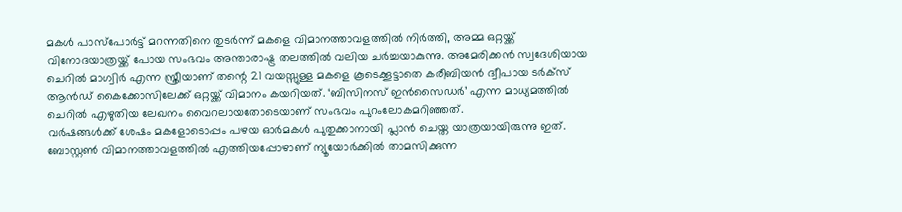മകൾ പാസ്പോർട്ട് മറന്നതിനെ തുടർന്ന് മകളെ വിമാനത്താവളത്തിൽ നിർത്തി, അമ്മ ഒറ്റയ്ക്ക് വിനോദയാത്രയ്ക്ക് പോയ സംഭവം അന്താരാഷ്ട്ര തലത്തിൽ വലിയ ചർച്ചയാകുന്നു. അമേരിക്കൻ സ്വദേശിയായ ചെറിൽ മാഗ്വിർ എന്ന സ്ത്രീയാണ് തന്റെ 21 വയസ്സുള്ള മകളെ കൂടെക്കൂട്ടാതെ കരീബിയൻ ദ്വീപായ ടർക്സ് ആൻഡ് കൈക്കോസിലേക്ക് ഒറ്റയ്ക്ക് വിമാനം കയറിയത്. ‘ബിസിനസ് ഇൻസൈഡർ’ എന്ന മാധ്യമത്തിൽ ചെറിൽ എഴുതിയ ലേഖനം വൈറലായതോടെയാണ് സംഭവം പുറംലോകമറിഞ്ഞത്.
വർഷങ്ങൾക്ക് ശേഷം മകളോടൊപ്പം പഴയ ഓർമകൾ പുതുക്കാനായി പ്ലാൻ ചെയ്ത യാത്രയായിരുന്നു ഇത്. ബോസ്റ്റൺ വിമാനത്താവളത്തിൽ എത്തിയപ്പോഴാണ് ന്യൂയോർക്കിൽ താമസിക്കുന്ന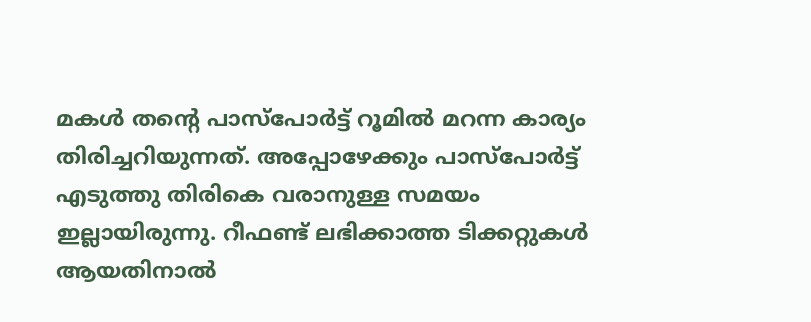മകൾ തന്റെ പാസ്പോർട്ട് റൂമിൽ മറന്ന കാര്യം തിരിച്ചറിയുന്നത്. അപ്പോഴേക്കും പാസ്പോർട്ട് എടുത്തു തിരികെ വരാനുള്ള സമയം ഇല്ലായിരുന്നു. റീഫണ്ട് ലഭിക്കാത്ത ടിക്കറ്റുകൾ ആയതിനാൽ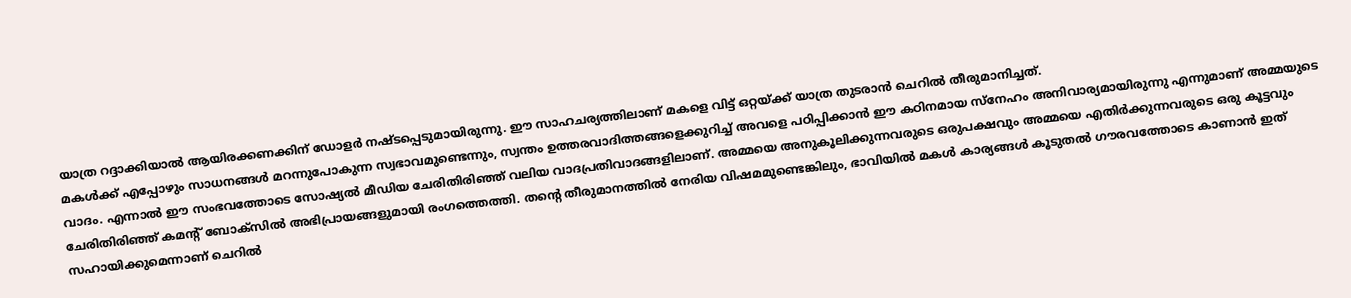യാത്ര റദ്ദാക്കിയാൽ ആയിരക്കണക്കിന് ഡോളർ നഷ്ടപ്പെടുമായിരുന്നു. ഈ സാഹചര്യത്തിലാണ് മകളെ വിട്ട് ഒറ്റയ്ക്ക് യാത്ര തുടരാൻ ചെറിൽ തീരുമാനിച്ചത്.
മകൾക്ക് എപ്പോഴും സാധനങ്ങൾ മറന്നുപോകുന്ന സ്വഭാവമുണ്ടെന്നും, സ്വന്തം ഉത്തരവാദിത്തങ്ങളെക്കുറിച്ച് അവളെ പഠിപ്പിക്കാൻ ഈ കഠിനമായ സ്നേഹം അനിവാര്യമായിരുന്നു എന്നുമാണ് അമ്മയുടെ വാദം. എന്നാൽ ഈ സംഭവത്തോടെ സോഷ്യൽ മീഡിയ ചേരിതിരിഞ്ഞ് വലിയ വാദപ്രതിവാദങ്ങളിലാണ്. അമ്മയെ അനുകൂലിക്കുന്നവരുടെ ഒരുപക്ഷവും അമ്മയെ എതിർക്കുന്നവരുടെ ഒരു കൂട്ടവും ചേരിതിരിഞ്ഞ് കമന്റ് ബോക്സിൽ അഭിപ്രായങ്ങളുമായി രംഗത്തെത്തി. തന്റെ തീരുമാനത്തിൽ നേരിയ വിഷമമുണ്ടെങ്കിലും, ഭാവിയിൽ മകൾ കാര്യങ്ങൾ കൂടുതൽ ഗൗരവത്തോടെ കാണാൻ ഇത് സഹായിക്കുമെന്നാണ് ചെറിൽ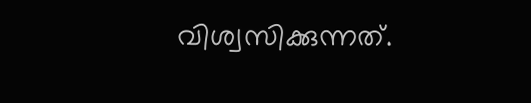വിശ്വസിക്കുന്നത്.